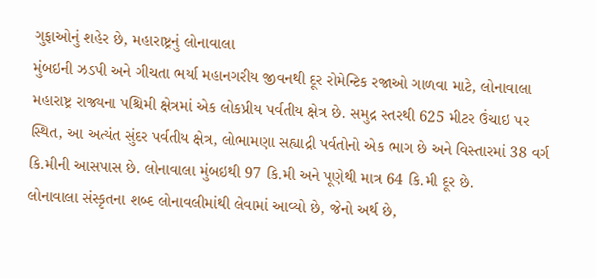ગુફાઓનું શહેર છે, મહારાષ્ટ્રનું લોનાવાલા
મુંબઇની ઝડપી અને ગીચતા ભર્યા મહાનગરીય જીવનથી દૂર રોમેન્ટિક રજાઓ ગાળવા માટે, લોનાવાલા મહારાષ્ટ્ર રાજ્યના પશ્ચિમી ક્ષેત્રમાં એક લોકપ્રીય પર્વતીય ક્ષેત્ર છે. સમુદ્ર સ્તરથી 625 મીટર ઉંચાઇ પર સ્થિત, આ અત્યંત સુંદર પર્વતીય ક્ષેત્ર, લોભામણા સહ્યાદ્રી પર્વતોનો એક ભાગ છે અને વિસ્તારમાં 38 વર્ગ કિ.મીની આસપાસ છે. લોનાવાલા મુંબઇથી 97 કિ.મી અને પૂણેથી માત્ર 64 કિ.મી દૂર છે.
લોનાવાલા સંસ્કૃતના શબ્દ લોનાવલીમાંથી લેવામાં આવ્યો છે, જેનો અર્થ છે,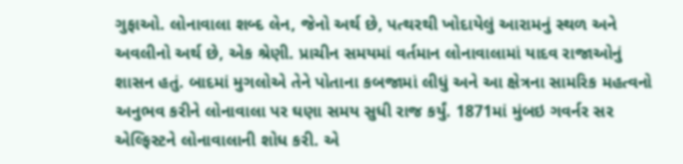ગુફાઓ. લોનાવાલા શબ્દ લેન, જેનો અર્થ છે, પત્થરથી ખોદાયેલું આરામનું સ્થળ અને અવલીનો અર્થ છે, એક શ્રેણી. પ્રાચીન સમયમાં વર્તમાન લોનાવાલામાં યાદવ રાજાઓનું શાસન હતું. બાદમાં મુગલોએ તેને પોતાના કબજામાં લીધું અને આ ક્ષેત્રના સામરિક મહત્વનો અનુભવ કરીને લોનાવાલા પર ઘણા સમય સુધી રાજ કર્યું. 1871માં મુંબઇ ગવર્નર સર એલ્ફિસ્ટને લોનાવાલાની શોધ કરી. એ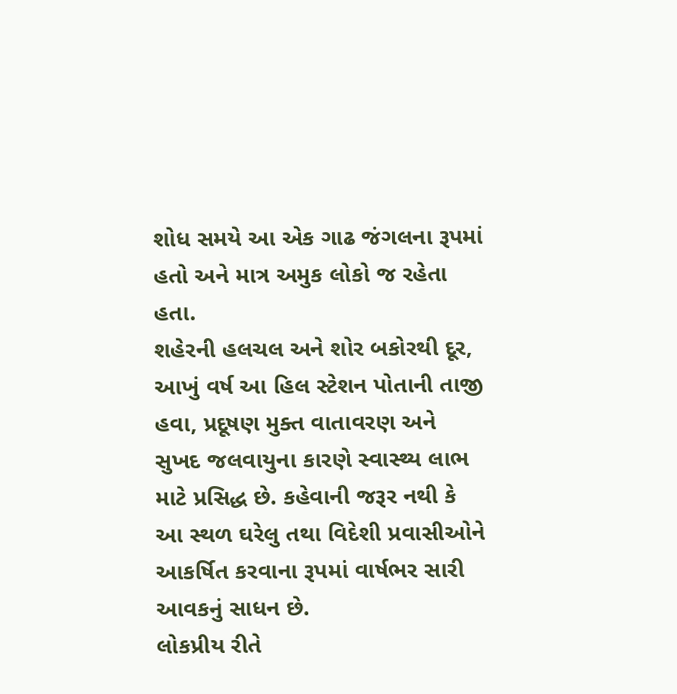શોધ સમયે આ એક ગાઢ જંગલના રૂપમાં હતો અને માત્ર અમુક લોકો જ રહેતા હતા.
શહેરની હલચલ અને શોર બકોરથી દૂર, આખું વર્ષ આ હિલ સ્ટેશન પોતાની તાજી હવા, પ્રદૂષણ મુક્ત વાતાવરણ અને સુખદ જલવાયુના કારણે સ્વાસ્થ્ય લાભ માટે પ્રસિદ્ધ છે. કહેવાની જરૂર નથી કે આ સ્થળ ઘરેલુ તથા વિદેશી પ્રવાસીઓને આકર્ષિત કરવાના રૂપમાં વાર્ષભર સારી આવકનું સાધન છે.
લોકપ્રીય રીતે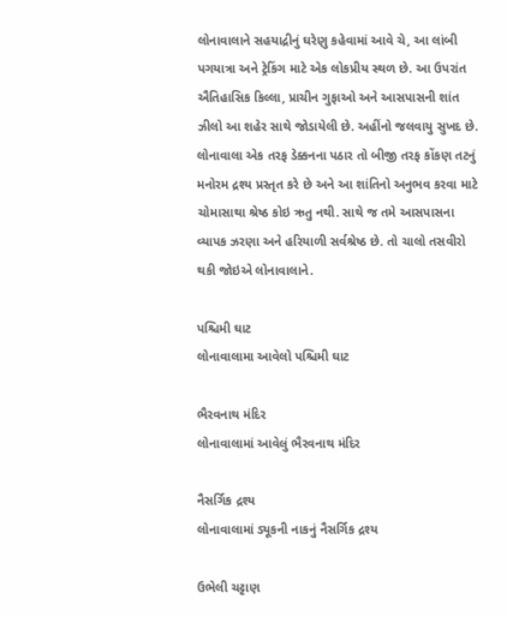લોનાવાલાને સહયાદ્રીનું ઘરેણુ કહેવામાં આવે ચે, આ લાંબી પગયાત્રા અને ટ્રેકિંગ માટે એક લોકપ્રીય સ્થળ છે. આ ઉપરાંત ઐતિહાસિક કિલ્લા, પ્રાચીન ગુફાઓ અને આસપાસની શાંત ઝીલો આ શહેર સાથે જોડાયેલી છે. અહીંનો જલવાયુ સુખદ છે. લોનાવાલા એક તરફ ડેક્કનના પઠાર તો બીજી તરફ કોંકણ તટનું મનોરમ દ્રશ્ય પ્રસ્તૃત કરે છે અને આ શાંતિનો અનુભવ કરવા માટે ચોમાસાથા શ્રેષ્ઠ કોઇ ઋતુ નથી. સાથે જ તમે આસપાસના વ્યાપક ઝરણા અને હરિયાળી સર્વશ્રેષ્ઠ છે. તો ચાલો તસવીરો થકી જોઇએ લોનાવાલાને.

પશ્ચિમી ઘાટ
લોનાવાલામા આવેલો પશ્ચિમી ઘાટ

ભૈરવનાથ મંદિર
લોનાવાલામાં આવેલું ભૈરવનાથ મંદિર

નૈસર્ગિક દ્રશ્ય
લોનાવાલામાં ડ્યૂકની નાકનું નૈસર્ગિક દ્રશ્ય

ઉભેલી ચટ્ટાણ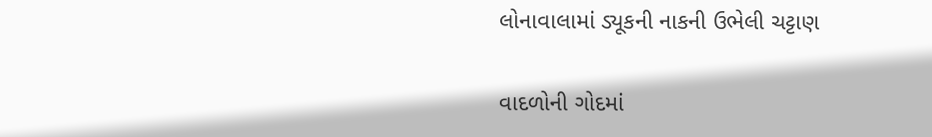લોનાવાલામાં ડ્યૂકની નાકની ઉભેલી ચટ્ટાણ

વાદળોની ગોદમાં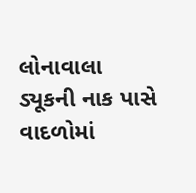લોનાવાલા
ડ્યૂકની નાક પાસે વાદળોમાં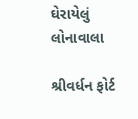ઘેરાયેલું લોનાવાલા

શ્રીવર્ધન ફોર્ટ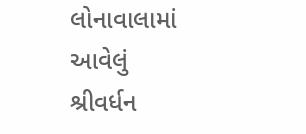લોનાવાલામાં આવેલું શ્રીવર્ધન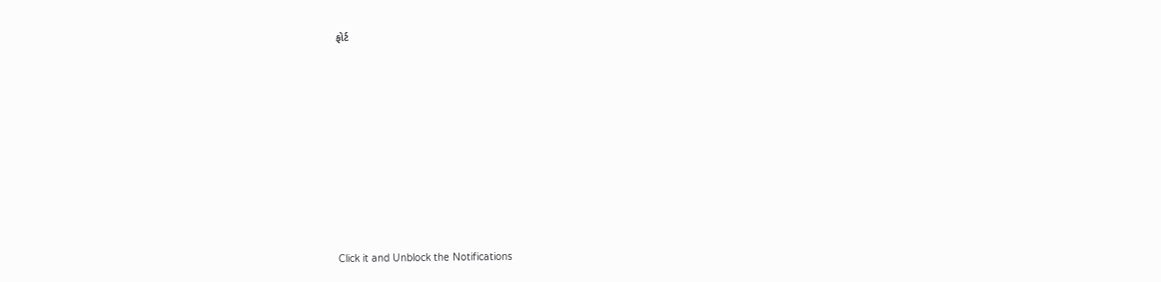ફોર્ટ












Click it and Unblock the Notifications